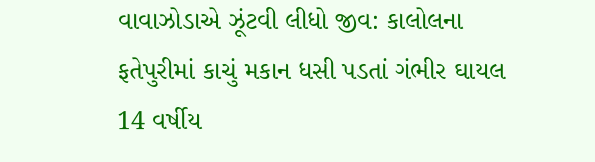વાવાઝોડાએ ઝૂંટવી લીધો જીવ: કાલોલના ફતેપુરીમાં કાચું મકાન ધસી પડતાં ગંભીર ઘાયલ 14 વર્ષીય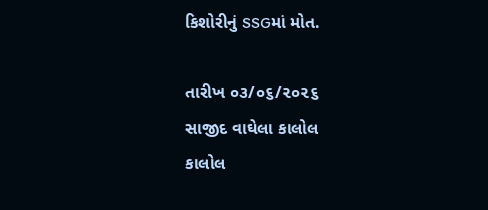કિશોરીનું SSGમાં મોત.

તારીખ ૦૩/૦૬/૨૦૨૬
સાજીદ વાઘેલા કાલોલ
કાલોલ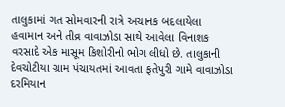તાલુકામાં ગત સોમવારની રાત્રે અચાનક બદલાયેલા હવામાન અને તીવ્ર વાવાઝોડા સાથે આવેલા વિનાશક વરસાદે એક માસૂમ કિશોરીનો ભોગ લીધો છે. તાલુકાની દેવચોટીયા ગ્રામ પંચાયતમાં આવતા ફતેપુરી ગામે વાવાઝોડા દરમિયાન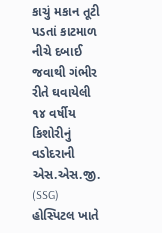કાચું મકાન તૂટી પડતાં કાટમાળ નીચે દબાઈ જવાથી ગંભીર રીતે ઘવાયેલી ૧૪ વર્ષીય કિશોરીનું વડોદરાની એસ.એસ.જી. (SSG) હોસ્પિટલ ખાતે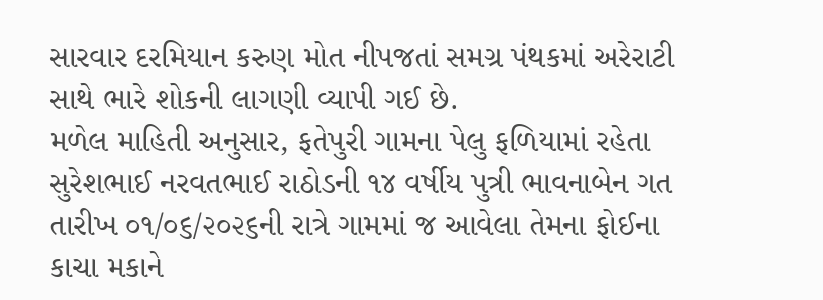સારવાર દરમિયાન કરુણ મોત નીપજતાં સમગ્ર પંથકમાં અરેરાટી સાથે ભારે શોકની લાગણી વ્યાપી ગઈ છે.
મળેલ માહિતી અનુસાર, ફતેપુરી ગામના પેલુ ફળિયામાં રહેતા સુરેશભાઈ નરવતભાઈ રાઠોડની ૧૪ વર્ષીય પુત્રી ભાવનાબેન ગત તારીખ ૦૧/૦૬/૨૦૨૬ની રાત્રે ગામમાં જ આવેલા તેમના ફોઈના કાચા મકાને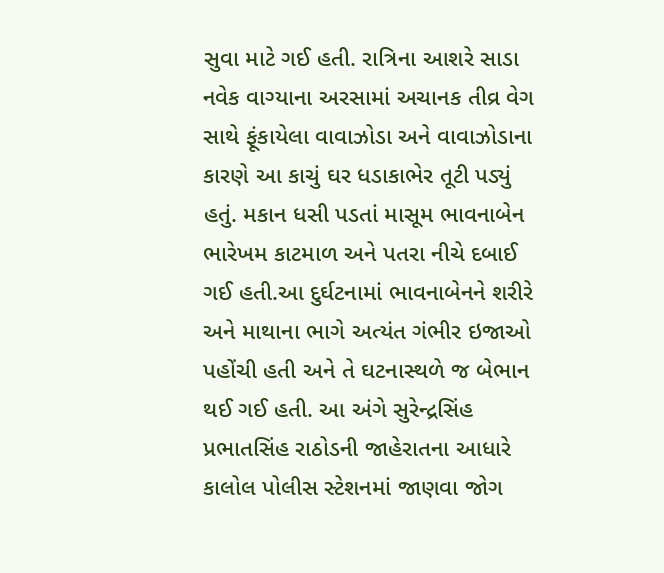સુવા માટે ગઈ હતી. રાત્રિના આશરે સાડા નવેક વાગ્યાના અરસામાં અચાનક તીવ્ર વેગ સાથે ફૂંકાયેલા વાવાઝોડા અને વાવાઝોડાના કારણે આ કાચું ઘર ધડાકાભેર તૂટી પડ્યું હતું. મકાન ધસી પડતાં માસૂમ ભાવનાબેન ભારેખમ કાટમાળ અને પતરા નીચે દબાઈ ગઈ હતી.આ દુર્ઘટનામાં ભાવનાબેનને શરીરે અને માથાના ભાગે અત્યંત ગંભીર ઇજાઓ પહોંચી હતી અને તે ઘટનાસ્થળે જ બેભાન થઈ ગઈ હતી. આ અંગે સુરેન્દ્રસિંહ પ્રભાતસિંહ રાઠોડની જાહેરાતના આધારે કાલોલ પોલીસ સ્ટેશનમાં જાણવા જોગ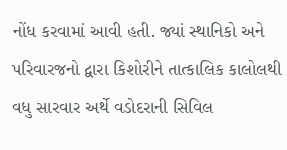નોંધ કરવામાં આવી હતી. જ્યાં સ્થાનિકો અને પરિવારજનો દ્વારા કિશોરીને તાત્કાલિક કાલોલથી વધુ સારવાર અર્થે વડોદરાની સિવિલ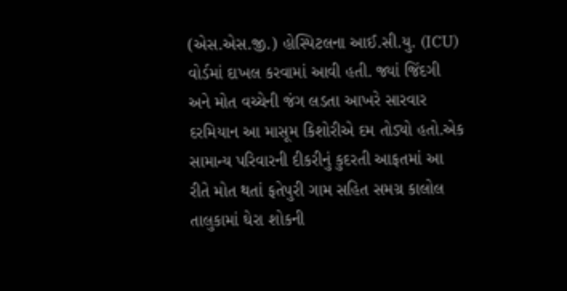(એસ.એસ.જી.) હોસ્પિટલના આઈ.સી.યુ. (ICU) વોર્ડમાં દાખલ કરવામાં આવી હતી. જ્યાં જિંદગી અને મોત વચ્ચેની જંગ લડતા આખરે સારવાર દરમિયાન આ માસૂમ કિશોરીએ દમ તોડ્યો હતો.એક સામાન્ય પરિવારની દીકરીનું કુદરતી આફતમાં આ રીતે મોત થતાં ફતેપુરી ગામ સહિત સમગ્ર કાલોલ તાલુકામાં ઘેરા શોકની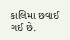કાલિમા છવાઈ ગઈ છે.